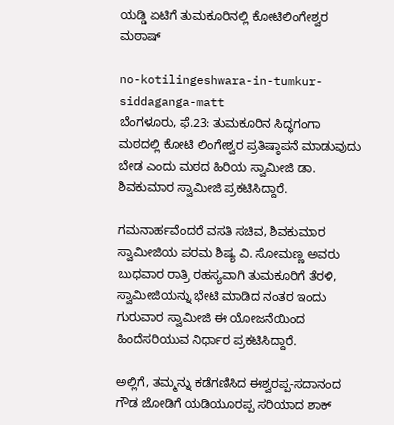ಯಡ್ಡಿ ಏಟಿಗೆ ತುಮಕೂರಿನಲ್ಲಿ ಕೋಟಿಲಿಂಗೇಶ್ವರ ಮಠಾಷ್

no-kotilingeshwara-in-tumkur-siddaganga-matt
ಬೆಂಗಳೂರು, ಫೆ.23: ತುಮಕೂರಿನ ಸಿದ್ಧಗಂಗಾ ಮಠದಲ್ಲಿ ಕೋಟಿ ಲಿಂಗೇಶ್ವರ ಪ್ರತಿಷ್ಠಾಪನೆ ಮಾಡುವುದು ಬೇಡ ಎಂದು ಮಠದ ಹಿರಿಯ ಸ್ವಾಮೀಜಿ ಡಾ. ಶಿವಕುಮಾರ ಸ್ವಾಮೀಜಿ ಪ್ರಕಟಿಸಿದ್ದಾರೆ.

ಗಮನಾರ್ಹವೆಂದರೆ ವಸತಿ ಸಚಿವ, ಶಿವಕುಮಾರ ಸ್ವಾಮೀಜಿಯ ಪರಮ ಶಿಷ್ಯ ವಿ. ಸೋಮಣ್ಣ ಅವರು ಬುಧವಾರ ರಾತ್ರಿ ರಹಸ್ಯವಾಗಿ ತುಮಕೂರಿಗೆ ತೆರಳಿ, ಸ್ವಾಮೀಜಿಯನ್ನು ಭೇಟಿ ಮಾಡಿದ ನಂತರ ಇಂದು ಗುರುವಾರ ಸ್ವಾಮೀಜಿ ಈ ಯೋಜನೆಯಿಂದ ಹಿಂದೆಸರಿಯುವ ನಿರ್ಧಾರ ಪ್ರಕಟಿಸಿದ್ದಾರೆ.

ಅಲ್ಲಿಗೆ, ತಮ್ಮನ್ನು ಕಡೆಗಣಿಸಿದ ಈಶ್ವರಪ್ಪ-ಸದಾನಂದ ಗೌಡ ಜೋಡಿಗೆ ಯಡಿಯೂರಪ್ಪ ಸರಿಯಾದ ಶಾಕ್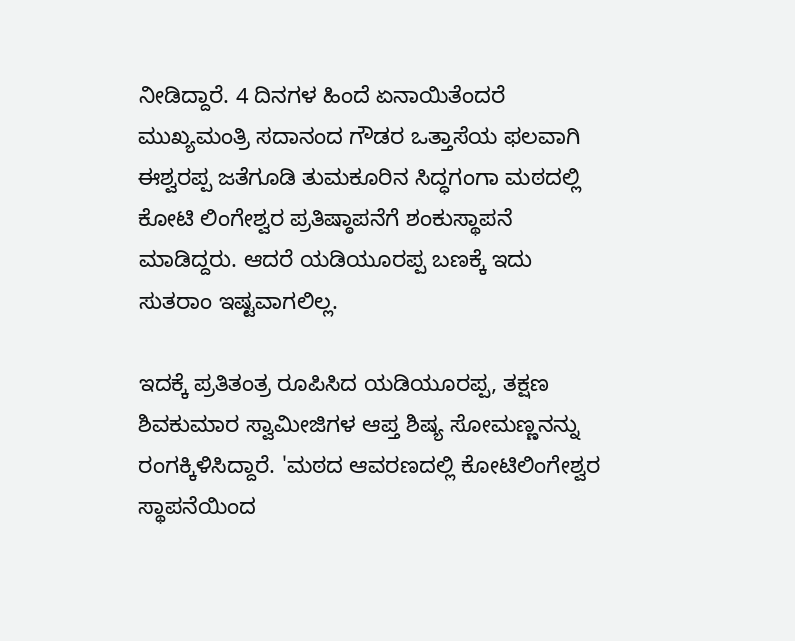ನೀಡಿದ್ದಾರೆ. 4 ದಿನಗಳ ಹಿಂದೆ ಏನಾಯಿತೆಂದರೆ ಮುಖ್ಯಮಂತ್ರಿ ಸದಾನಂದ ಗೌಡರ ಒತ್ತಾಸೆಯ ಫಲವಾಗಿ ಈಶ್ವರಪ್ಪ ಜತೆಗೂಡಿ ತುಮಕೂರಿನ ಸಿದ್ಧಗಂಗಾ ಮಠದಲ್ಲಿ ಕೋಟಿ ಲಿಂಗೇಶ್ವರ ಪ್ರತಿಷ್ಠಾಪನೆಗೆ ಶಂಕುಸ್ಥಾಪನೆ ಮಾಡಿದ್ದರು. ಆದರೆ ಯಡಿಯೂರಪ್ಪ ಬಣಕ್ಕೆ ಇದು ಸುತರಾಂ ಇಷ್ಟವಾಗಲಿಲ್ಲ.

ಇದಕ್ಕೆ ಪ್ರತಿತಂತ್ರ ರೂಪಿಸಿದ ಯಡಿಯೂರಪ್ಪ, ತಕ್ಷಣ ಶಿವಕುಮಾರ ಸ್ವಾಮೀಜಿಗಳ ಆಪ್ತ ಶಿಷ್ಯ ಸೋಮಣ್ಣನನ್ನು ರಂಗಕ್ಕಿಳಿಸಿದ್ದಾರೆ. 'ಮಠದ ಆವರಣದಲ್ಲಿ ಕೋಟಿಲಿಂಗೇಶ್ವರ ಸ್ಥಾಪನೆಯಿಂದ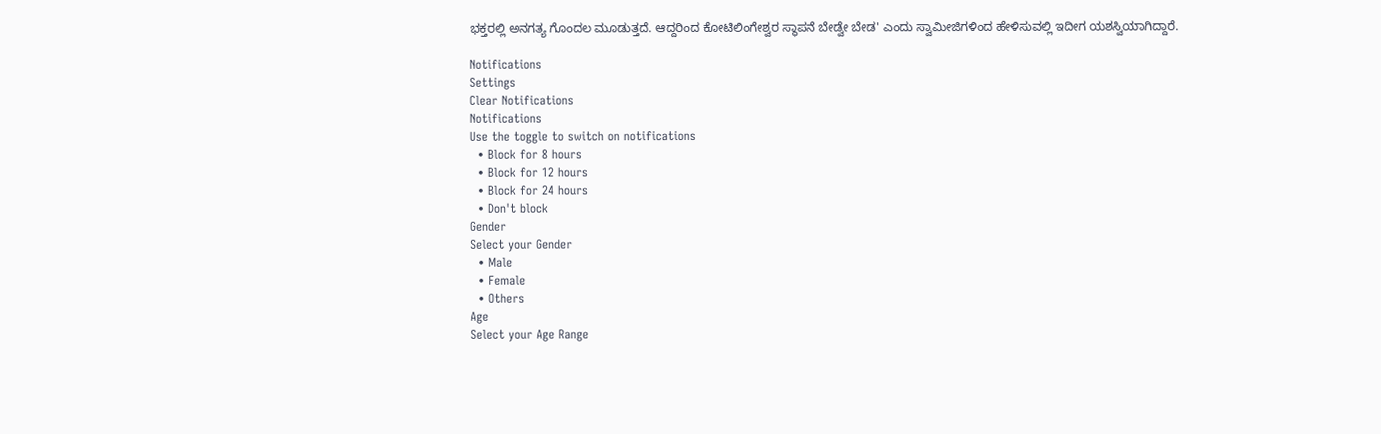ಭಕ್ತರಲ್ಲಿ ಅನಗತ್ಯ ಗೊಂದಲ ಮೂಡುತ್ತದೆ. ಆದ್ದರಿಂದ ಕೋಟಿಲಿಂಗೇಶ್ವರ ಸ್ಥಾಪನೆ ಬೇಡ್ವೇ ಬೇಡ' ಎಂದು ಸ್ವಾಮೀಜಿಗಳಿಂದ ಹೇಳಿಸುವಲ್ಲಿ ಇದೀಗ ಯಶಸ್ವಿಯಾಗಿದ್ದಾರೆ.

Notifications
Settings
Clear Notifications
Notifications
Use the toggle to switch on notifications
  • Block for 8 hours
  • Block for 12 hours
  • Block for 24 hours
  • Don't block
Gender
Select your Gender
  • Male
  • Female
  • Others
Age
Select your Age Range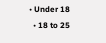• Under 18
  • 18 to 25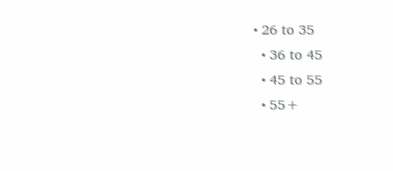• 26 to 35
  • 36 to 45
  • 45 to 55
  • 55+